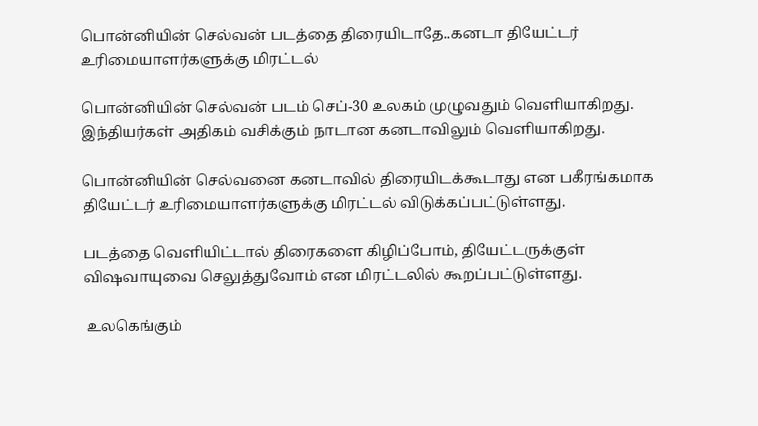பொன்னியின் செல்வன் படத்தை திரையிடாதே..கனடா தியேட்டர் உரிமையாளர்களுக்கு மிரட்டல்

பொன்னியின் செல்வன் படம் செப்-30 உலகம் முழுவதும் வெளியாகிறது. இந்தியர்கள் அதிகம் வசிக்கும் நாடான கனடாவிலும் வெளியாகிறது.

பொன்னியின் செல்வனை கனடாவில் திரையிடக்கூடாது என பகீரங்கமாக தியேட்டர் உரிமையாளர்களுக்கு மிரட்டல் விடுக்கப்பட்டுள்ளது.

படத்தை வெளியிட்டால் திரைகளை கிழிப்போம், தியேட்டருக்குள் விஷவாயுவை செலுத்துவோம் என மிரட்டலில் கூறப்பட்டுள்ளது.

 உலகெங்கும்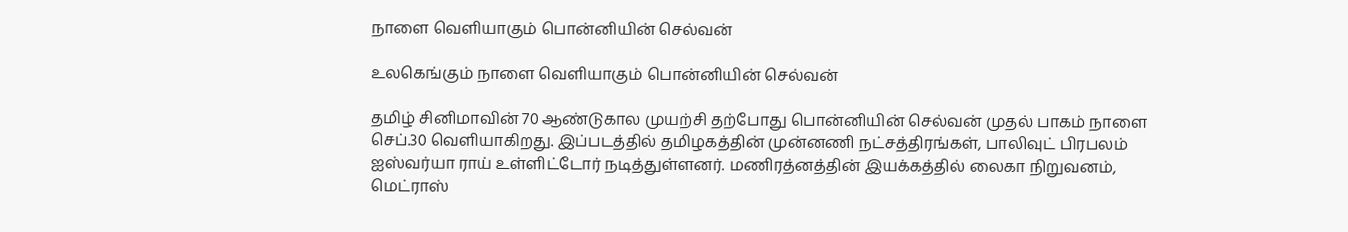நாளை வெளியாகும் பொன்னியின் செல்வன்

உலகெங்கும் நாளை வெளியாகும் பொன்னியின் செல்வன்

தமிழ் சினிமாவின் 70 ஆண்டுகால முயற்சி தற்போது பொன்னியின் செல்வன் முதல் பாகம் நாளை செப்.30 வெளியாகிறது. இப்படத்தில் தமிழகத்தின் முன்னணி நட்சத்திரங்கள், பாலிவுட் பிரபலம் ஐஸ்வர்யா ராய் உள்ளிட்டோர் நடித்துள்ளனர். மணிரத்னத்தின் இயக்கத்தில் லைகா நிறுவனம், மெட்ராஸ்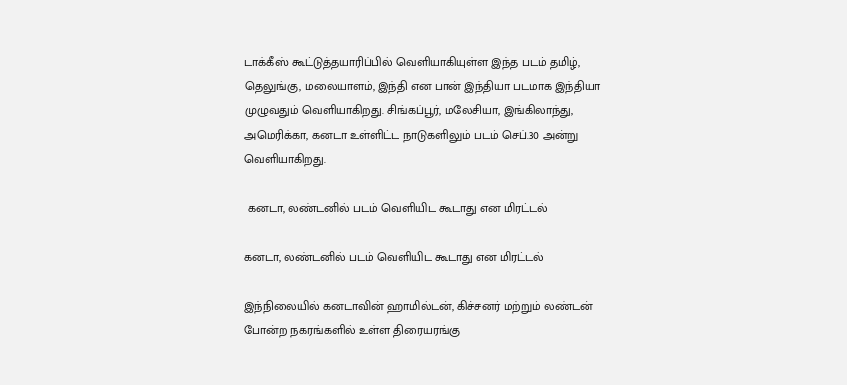டாக்கீஸ் கூட்டுத்தயாரிப்பில் வெளியாகியுள்ள இந்த படம் தமிழ், தெலுங்கு, மலையாளம், இந்தி என பான் இந்தியா படமாக இந்தியா முழுவதும் வெளியாகிறது. சிங்கப்பூர், மலேசியா, இங்கிலாந்து, அமெரிக்கா, கனடா உள்ளிட்ட நாடுகளிலும் படம் செப்.30 அன்று வெளியாகிறது.

 கனடா, லண்டனில் படம் வெளியிட கூடாது என மிரட்டல்

கனடா, லண்டனில் படம் வெளியிட கூடாது என மிரட்டல்

இந்நிலையில் கனடாவின் ஹாமில்டன், கிச்சனர் மற்றும் லண்டன் போன்ற நகரங்களில் உள்ள திரையரங்கு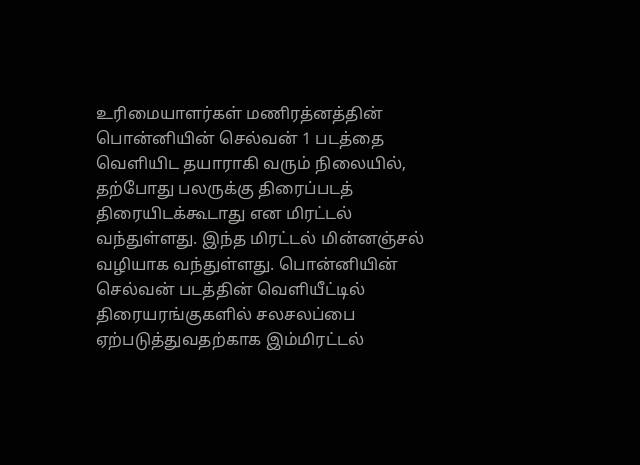உரிமையாளர்கள் மணிரத்னத்தின் பொன்னியின் செல்வன் 1 படத்தை வெளியிட தயாராகி வரும் நிலையில், தற்போது பலருக்கு திரைப்படத் திரையிடக்கூடாது என மிரட்டல் வந்துள்ளது. இந்த மிரட்டல் மின்னஞ்சல் வழியாக வந்துள்ளது. பொன்னியின் செல்வன் படத்தின் வெளியீட்டில் திரையரங்குகளில் சலசலப்பை ஏற்படுத்துவதற்காக இம்மிரட்டல்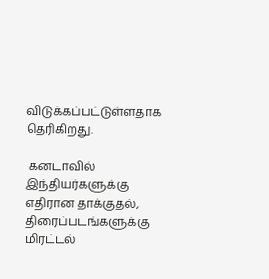விடுக்கப்பட்டுள்ளதாக தெரிகிறது.

 கனடாவில் இந்தியர்களுக்கு எதிரான தாக்குதல், திரைப்படங்களுக்கு மிரட்டல்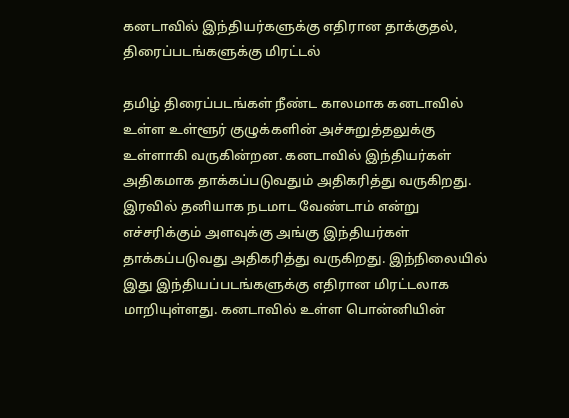கனடாவில் இந்தியர்களுக்கு எதிரான தாக்குதல், திரைப்படங்களுக்கு மிரட்டல்

தமிழ் திரைப்படங்கள் நீண்ட காலமாக கனடாவில் உள்ள உள்ளூர் குழுக்களின் அச்சுறுத்தலுக்கு உள்ளாகி வருகின்றன. கனடாவில் இந்தியர்கள் அதிகமாக தாக்கப்படுவதும் அதிகரித்து வருகிறது. இரவில் தனியாக நடமாட வேண்டாம் என்று எச்சரிக்கும் அளவுக்கு அங்கு இந்தியர்கள் தாக்கப்படுவது அதிகரித்து வருகிறது. இந்நிலையில் இது இந்தியப்படங்களுக்கு எதிரான மிரட்டலாக மாறியுள்ளது. கனடாவில் உள்ள பொன்னியின்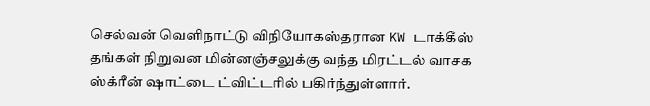செல்வன் வெளிநாட்டு விநியோகஸ்தரான KW டாக்கீஸ் தங்கள் நிறுவன மின்னஞ்சலுக்கு வந்த மிரட்டல் வாசக ஸ்க்ரீன் ஷாட்டை ட்விட்டரில் பகிர்ந்துள்ளார்.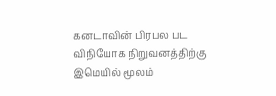கனடாவின் பிரபல பட விநியோக நிறுவனத்திற்கு இமெயில் மூலம்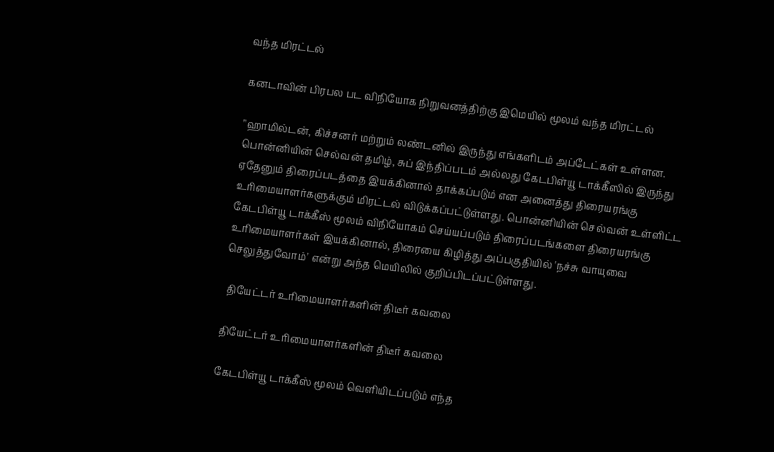வந்த மிரட்டல்

கனடாவின் பிரபல பட விநியோக நிறுவனத்திற்கு இமெயில் மூலம் வந்த மிரட்டல்

"ஹாமில்டன், கிச்சனர் மற்றும் லண்டனில் இருந்து எங்களிடம் அப்டேட்கள் உள்ளன. பொன்னியின் செல்வன் தமிழ், சுப் இந்திப்படம் அல்லது கேடபிள்யூ டாக்கீஸில் இருந்து ஏதேனும் திரைப்படத்தை இயக்கினால் தாக்கப்படும் என அனைத்து திரையரங்கு உரிமையாளர்களுக்கும் மிரட்டல் விடுக்கப்பட்டுள்ளது. பொன்னியின் செல்வன் உள்ளிட்ட கேடபிள்யூ டாக்கீஸ் மூலம் விநியோகம் செய்யப்படும் திரைப்படங்களை திரையரங்கு உரிமையாளர்கள் இயக்கினால், திரையை கிழித்து அப்பகுதியில் 'நச்சு வாயுவை செலுத்துவோம்' என்று அந்த மெயிலில் குறிப்பிடப்பட்டுள்ளது.

 தியேட்டர் உரிமையாளர்களின் திடீர் கவலை

தியேட்டர் உரிமையாளர்களின் திடீர் கவலை

கேடபிள்யூ டாக்கீஸ் மூலம் வெளியிடப்படும் எந்த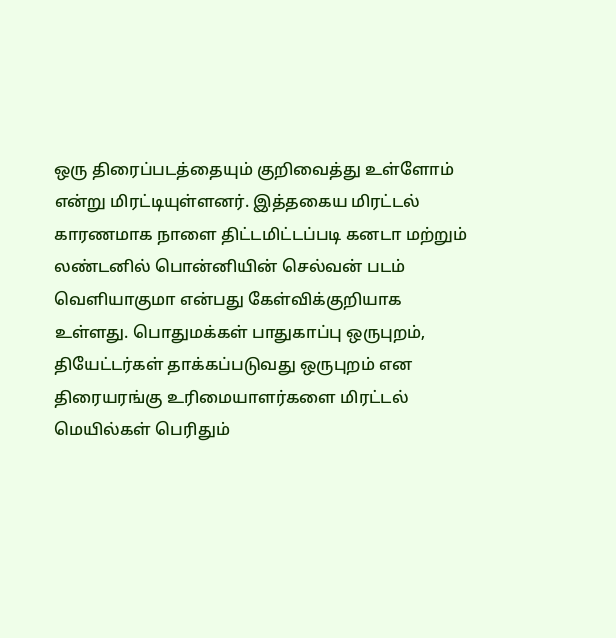ஒரு திரைப்படத்தையும் குறிவைத்து உள்ளோம் என்று மிரட்டியுள்ளனர். இத்தகைய மிரட்டல் காரணமாக நாளை திட்டமிட்டப்படி கனடா மற்றும் லண்டனில் பொன்னியின் செல்வன் படம் வெளியாகுமா என்பது கேள்விக்குறியாக உள்ளது. பொதுமக்கள் பாதுகாப்பு ஒருபுறம், தியேட்டர்கள் தாக்கப்படுவது ஒருபுறம் என திரையரங்கு உரிமையாளர்களை மிரட்டல் மெயில்கள் பெரிதும்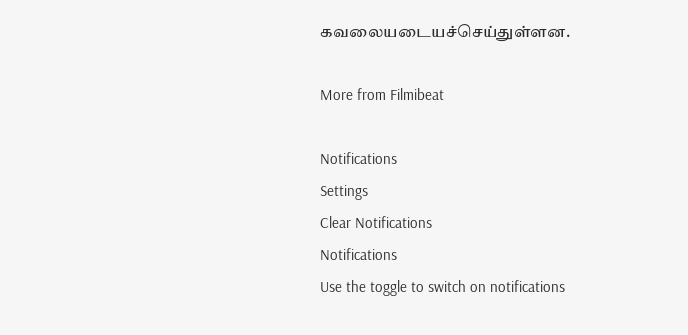கவலையடையச்செய்துள்ளன.

More from Filmibeat

Notifications
Settings
Clear Notifications
Notifications
Use the toggle to switch on notifications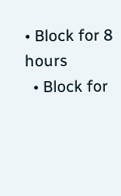• Block for 8 hours
  • Block for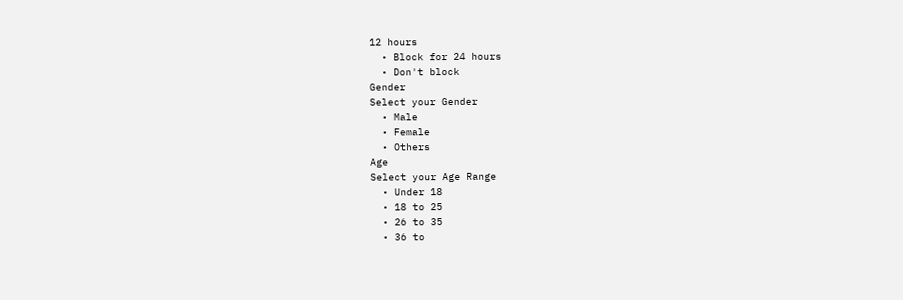12 hours
  • Block for 24 hours
  • Don't block
Gender
Select your Gender
  • Male
  • Female
  • Others
Age
Select your Age Range
  • Under 18
  • 18 to 25
  • 26 to 35
  • 36 to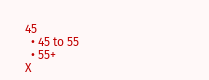45
  • 45 to 55
  • 55+
X